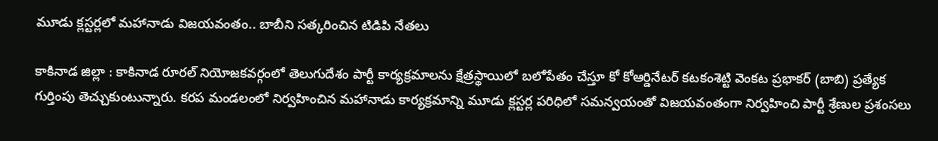మూడు క్లస్టర్లలో మహానాడు విజయవంతం.. బాబీని సత్కరించిన టిడిపి నేతలు

కాకినాడ జిల్లా : కాకినాడ రూరల్ నియోజకవర్గంలో తెలుగుదేశం పార్టీ కార్యక్రమాలను క్షేత్రస్థాయిలో బలోపేతం చేస్తూ కో కోఆర్డినేటర్ కటకంశెట్టి వెంకట ప్రభాకర్ (బాబి) ప్రత్యేక గుర్తింపు తెచ్చుకుంటున్నారు. కరప మండలంలో నిర్వహించిన మహానాడు కార్యక్రమాన్ని మూడు క్లస్టర్ల పరిధిలో సమన్వయంతో విజయవంతంగా నిర్వహించి పార్టీ శ్రేణుల ప్రశంసలు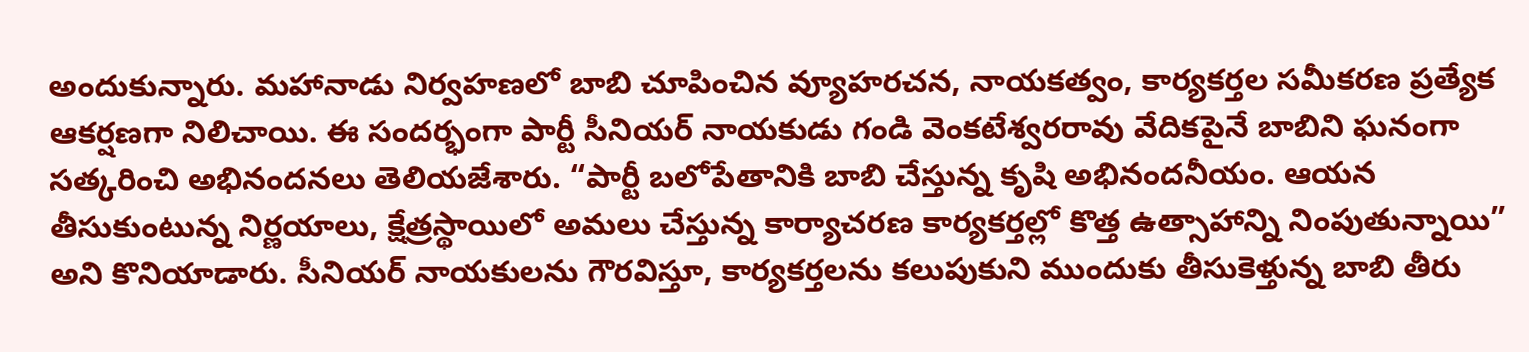అందుకున్నారు. మహానాడు నిర్వహణలో బాబి చూపించిన వ్యూహరచన, నాయకత్వం, కార్యకర్తల సమీకరణ ప్రత్యేక ఆకర్షణగా నిలిచాయి. ఈ సందర్భంగా పార్టీ సీనియర్ నాయకుడు గండి వెంకటేశ్వరరావు వేదికపైనే బాబిని ఘనంగా సత్కరించి అభినందనలు తెలియజేశారు. “పార్టీ బలోపేతానికి బాబి చేస్తున్న కృషి అభినందనీయం. ఆయన తీసుకుంటున్న నిర్ణయాలు, క్షేత్రస్థాయిలో అమలు చేస్తున్న కార్యాచరణ కార్యకర్తల్లో కొత్త ఉత్సాహాన్ని నింపుతున్నాయి” అని కొనియాడారు. సీనియర్ నాయకులను గౌరవిస్తూ, కార్యకర్తలను కలుపుకుని ముందుకు తీసుకెళ్తున్న బాబి తీరు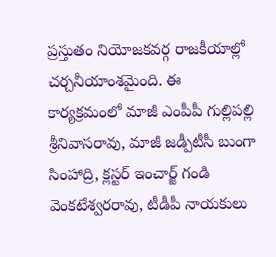ప్రస్తుతం నియోజకవర్గ రాజకీయాల్లో చర్చనీయాంశమైంది. ఈ కార్యక్రమంలో మాజీ ఎంపీపీ గుల్లిపల్లి శ్రీనివాసరావు, మాజీ జడ్పీటీసీ బుంగా సింహాద్రి, క్లస్టర్ ఇంచార్జ్ గండి వెంకటేశ్వరరావు, టీడీపీ నాయకులు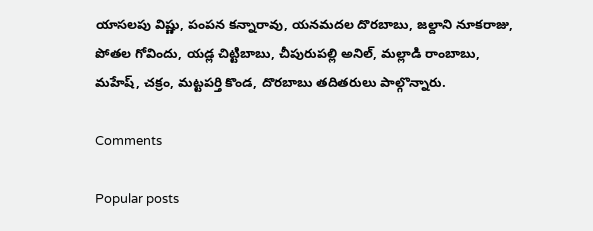యాసలపు విష్ణు, పంపన కన్నారావు, యనమదల దొరబాబు, జల్దాని నూకరాజు, పోతల గోవిందు, యడ్ల చిట్టిబాబు, చీపురుపల్లి అనిల్, మల్లాడి రాంబాబు, మహేష్, చక్రం, మట్టపర్తి కొండ, దొరబాబు తదితరులు పాల్గొన్నారు.

Comments

Popular posts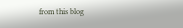from this blog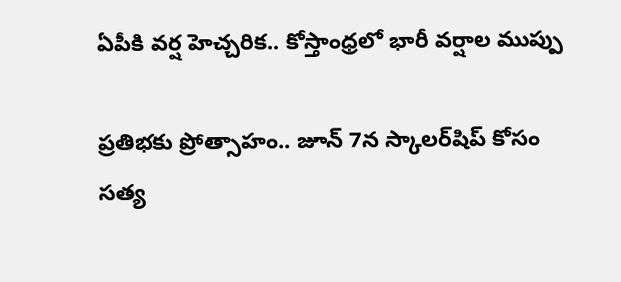ఏపీకి వర్ష హెచ్చరిక.. కోస్తాంధ్రలో భారీ వర్షాల ముప్పు

ప్రతిభకు ప్రోత్సాహం.. జూన్ 7న స్కాలర్‌షిప్ కోసం సత్య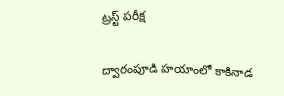ట్రస్ట్ పరీక్ష

ద్వారంపూడి హయాంలో కాకినాడ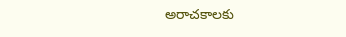అరాచకాలకు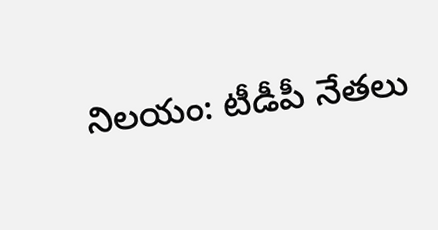నిలయం: టీడీపీ నేతలు